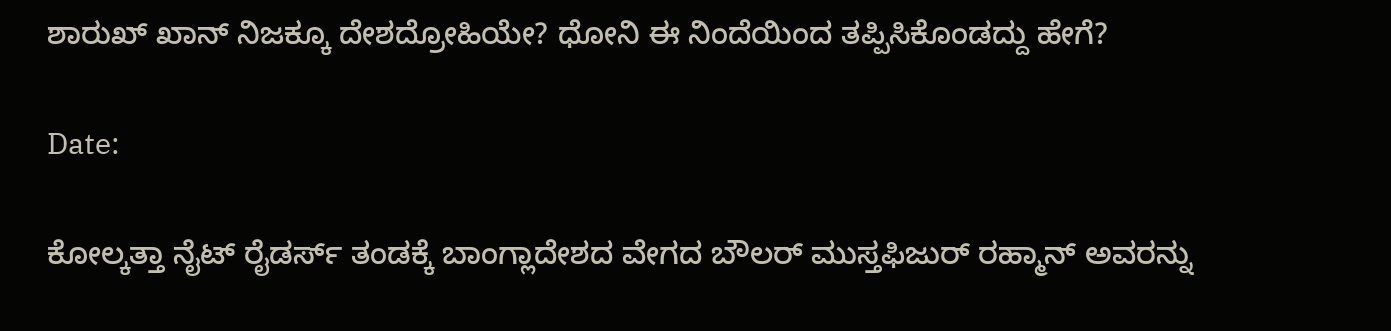ಶಾರುಖ್ ಖಾನ್ ನಿಜಕ್ಕೂ ದೇಶದ್ರೋಹಿಯೇ? ಧೋನಿ ಈ ನಿಂದೆಯಿಂದ ತಪ್ಪಿಸಿಕೊಂಡದ್ದು ಹೇಗೆ?

Date:

ಕೋಲ್ಕತ್ತಾ ನೈಟ್ ರೈಡರ್ಸ್ ತಂಡಕ್ಕೆ ಬಾಂಗ್ಲಾದೇಶದ ವೇಗದ ಬೌಲರ್ ಮುಸ್ತಫಿಜುರ್ ರಹ್ಮಾನ್ ಅವರನ್ನು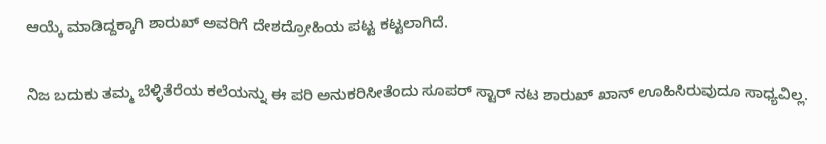ಆಯ್ಕೆ ಮಾಡಿದ್ದಕ್ಕಾಗಿ ಶಾರುಖ್ ಅವರಿಗೆ ದೇಶದ್ರೋಹಿಯ ಪಟ್ಟ ಕಟ್ಟಲಾಗಿದೆ.

ನಿಜ ಬದುಕು ತಮ್ಮ ಬೆಳ್ಳಿತೆರೆಯ ಕಲೆಯನ್ನು ಈ ಪರಿ ಅನುಕರಿಸೀತೆಂದು ಸೂಪರ್ ಸ್ಟಾರ್ ನಟ ಶಾರುಖ್ ಖಾನ್ ಊಹಿಸಿರುವುದೂ ಸಾಧ್ಯವಿಲ್ಲ.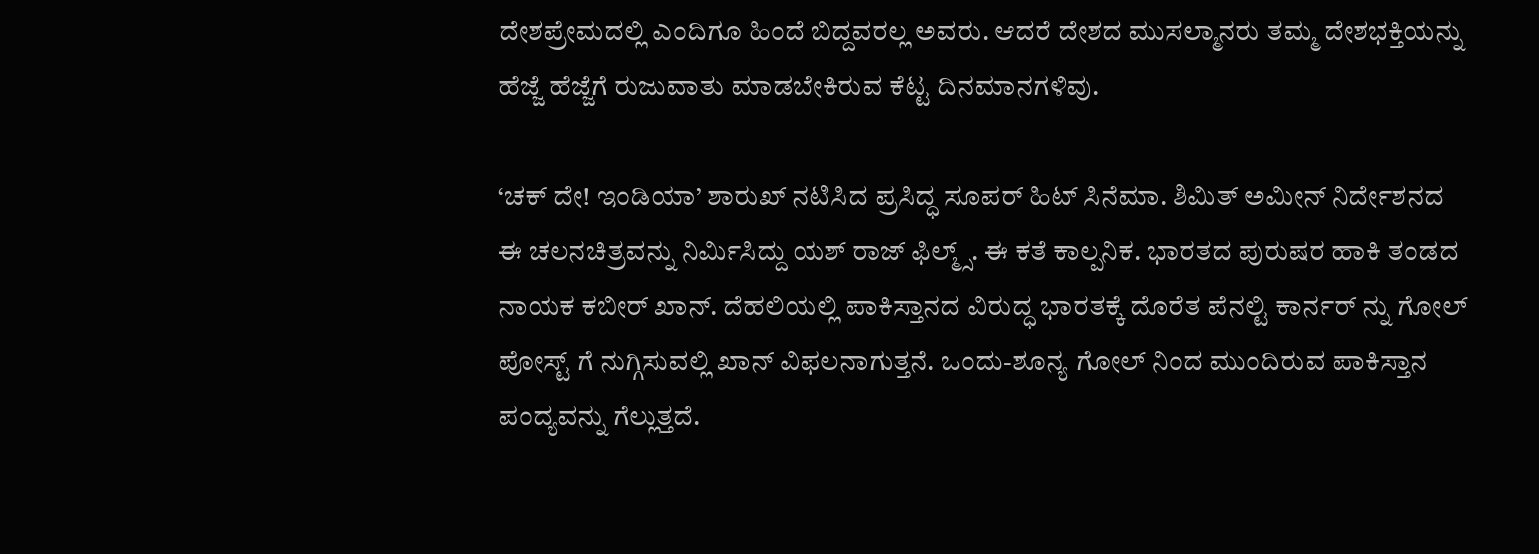ದೇಶಪ್ರೇಮದಲ್ಲಿ ಎಂದಿಗೂ ಹಿಂದೆ ಬಿದ್ದವರಲ್ಲ ಅವರು. ಆದರೆ ದೇಶದ ಮುಸಲ್ಮಾನರು ತಮ್ಮ ದೇಶಭಕ್ತಿಯನ್ನು ಹೆಜ್ಜೆ ಹೆಜ್ಜೆಗೆ ರುಜುವಾತು ಮಾಡಬೇಕಿರುವ ಕೆಟ್ಟ ದಿನಮಾನಗಳಿವು.

‘ಚಕ್ ದೇ! ಇಂಡಿಯಾ’ ಶಾರುಖ್ ನಟಿಸಿದ ಪ್ರಸಿದ್ಧ ಸೂಪರ್ ಹಿಟ್ ಸಿನೆಮಾ. ಶಿಮಿತ್ ಅಮೀನ್ ನಿರ್ದೇಶನದ ಈ ಚಲನಚಿತ್ರವನ್ನು ನಿರ್ಮಿಸಿದ್ದು ಯಶ್ ರಾಜ್ ಫಿಲ್ಮ್ಸ್. ಈ ಕತೆ ಕಾಲ್ಪನಿಕ. ಭಾರತದ ಪುರುಷರ ಹಾಕಿ ತಂಡದ ನಾಯಕ ಕಬೀರ್ ಖಾನ್. ದೆಹಲಿಯಲ್ಲಿ ಪಾಕಿಸ್ತಾನದ ವಿರುದ್ಧ ಭಾರತಕ್ಕೆ ದೊರೆತ ಪೆನಲ್ಟಿ ಕಾರ್ನರ್ ನ್ನು ಗೋಲ್ ಪೋಸ್ಟ್ ಗೆ ನುಗ್ಗಿಸುವಲ್ಲಿ ಖಾನ್ ವಿಫಲನಾಗುತ್ತನೆ. ಒಂದು-ಶೂನ್ಯ ಗೋಲ್ ನಿಂದ ಮುಂದಿರುವ ಪಾಕಿಸ್ತಾನ ಪಂದ್ಯವನ್ನು ಗೆಲ್ಲುತ್ತದೆ.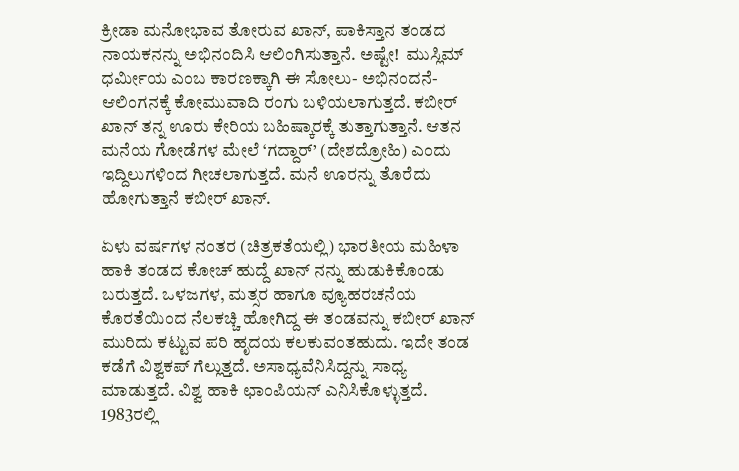ಕ್ರೀಡಾ ಮನೋಭಾವ ತೋರುವ ಖಾನ್, ಪಾಕಿಸ್ತಾನ ತಂಡದ ನಾಯಕನನ್ನು ಅಭಿನಂದಿಸಿ ಆಲಿಂಗಿಸುತ್ತಾನೆ. ಅಷ್ಟೇ!  ಮುಸ್ಲಿಮ್ ಧರ್ಮೀಯ ಎಂಬ ಕಾರಣಕ್ಕಾಗಿ ಈ ಸೋಲು- ಅಭಿನಂದನೆ- ಆಲಿಂಗನಕ್ಕೆ ಕೋಮುವಾದಿ ರಂಗು ಬಳಿಯಲಾಗುತ್ತದೆ. ಕಬೀರ್ ಖಾನ್ ತನ್ನ ಊರು ಕೇರಿಯ ಬಹಿಷ್ಕಾರಕ್ಕೆ ತುತ್ತಾಗುತ್ತಾನೆ. ಆತನ ಮನೆಯ ಗೋಡೆಗಳ ಮೇಲೆ ‘ಗದ್ದಾರ್’ (ದೇಶದ್ರೋಹಿ) ಎಂದು ಇದ್ದಿಲುಗಳಿಂದ ಗೀಚಲಾಗುತ್ತದೆ. ಮನೆ ಊರನ್ನು ತೊರೆದು ಹೋಗುತ್ತಾನೆ ಕಬೀರ್ ಖಾನ್.

ಏಳು ವರ್ಷಗಳ ನಂತರ (ಚಿತ್ರಕತೆಯಲ್ಲಿ) ಭಾರತೀಯ ಮಹಿಳಾ ಹಾಕಿ ತಂಡದ ಕೋಚ್ ಹುದ್ದೆ ಖಾನ್ ನನ್ನು ಹುಡುಕಿಕೊಂಡು ಬರುತ್ತದೆ. ಒಳಜಗಳ, ಮತ್ಸರ ಹಾಗೂ ವ್ಯೂಹರಚನೆಯ ಕೊರತೆಯಿಂದ ನೆಲಕಚ್ಚಿ ಹೋಗಿದ್ದ ಈ ತಂಡವನ್ನು ಕಬೀರ್ ಖಾನ್ ಮುರಿದು ಕಟ್ಟುವ ಪರಿ ಹೃದಯ ಕಲಕುವಂತಹುದು. ಇದೇ ತಂಡ ಕಡೆಗೆ ವಿಶ್ವಕಪ್ ಗೆಲ್ಲುತ್ತದೆ. ಅಸಾಧ್ಯವೆನಿಸಿದ್ದನ್ನು ಸಾಧ್ಯ ಮಾಡುತ್ತದೆ. ವಿಶ್ವ ಹಾಕಿ ಛಾಂಪಿಯನ್ ಎನಿಸಿಕೊಳ್ಳುತ್ತದೆ. 1983ರಲ್ಲಿ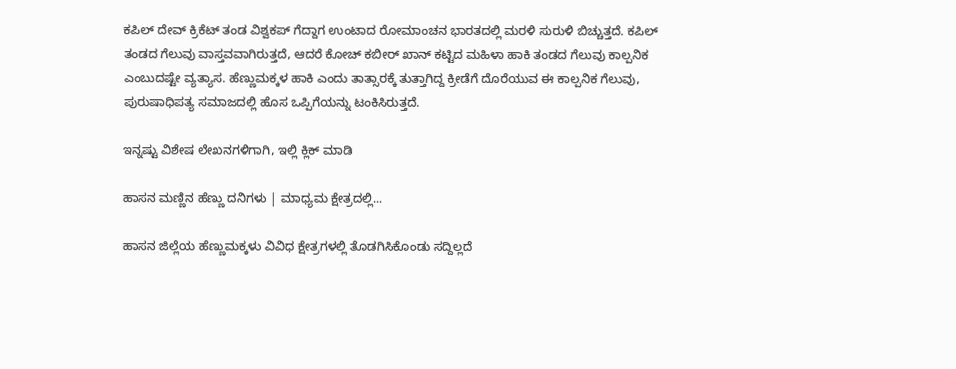ಕಪಿಲ್ ದೇವ್ ಕ್ರಿಕೆಟ್ ತಂಡ ವಿಶ್ವಕಪ್ ಗೆದ್ದಾಗ ಉಂಟಾದ ರೋಮಾಂಚನ ಭಾರತದಲ್ಲಿ ಮರಳಿ ಸುರುಳಿ ಬಿಚ್ಚುತ್ತದೆ. ಕಪಿಲ್ ತಂಡದ ಗೆಲುವು ವಾಸ್ತವವಾಗಿರುತ್ತದೆ, ಆದರೆ ಕೋಚ್ ಕಬೀರ್ ಖಾನ್ ಕಟ್ಟಿದ ಮಹಿಳಾ ಹಾಕಿ ತಂಡದ ಗೆಲುವು ಕಾಲ್ಪನಿಕ ಎಂಬುದಷ್ಟೇ ವ್ಯತ್ಯಾಸ. ಹೆಣ್ಣುಮಕ್ಕಳ ಹಾಕಿ ಎಂದು ತಾತ್ಸಾರಕ್ಕೆ ತುತ್ತಾಗಿದ್ದ ಕ್ರೀಡೆಗೆ ದೊರೆಯುವ ಈ ಕಾಲ್ಪನಿಕ ಗೆಲುವು, ಪುರುಷಾಧಿಪತ್ಯ ಸಮಾಜದಲ್ಲಿ ಹೊಸ ಒಪ್ಪಿಗೆಯನ್ನು ಟಂಕಿಸಿರುತ್ತದೆ.

ಇನ್ನಷ್ಟು ವಿಶೇಷ ಲೇಖನಗಳಿಗಾಗಿ, ಇಲ್ಲಿ ಕ್ಲಿಕ್ ಮಾಡಿ

ಹಾಸನ ಮಣ್ಣಿನ ಹೆಣ್ಣು ದನಿಗಳು | ಮಾಧ್ಯಮ ಕ್ಷೇತ್ರದಲ್ಲಿ...

ಹಾಸನ ಜಿಲ್ಲೆಯ ಹೆಣ್ಣುಮಕ್ಕಳು ವಿವಿಧ ಕ್ಷೇತ್ರಗಳಲ್ಲಿ ತೊಡಗಿಸಿಕೊಂಡು ಸದ್ದಿಲ್ಲದೆ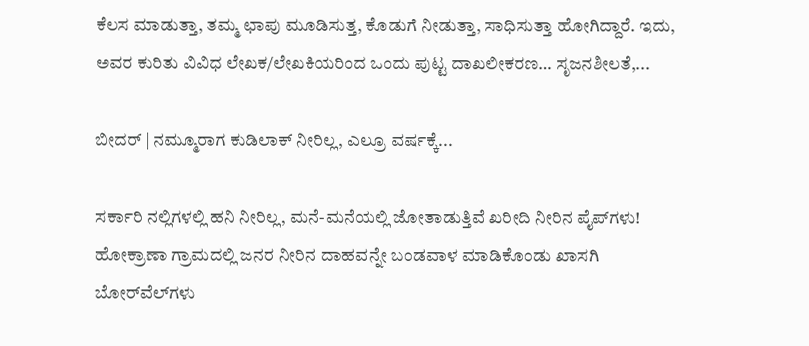ಕೆಲಸ ಮಾಡುತ್ತಾ, ತಮ್ಮ ಛಾಪು ಮೂಡಿಸುತ್ತ, ಕೊಡುಗೆ ನೀಡುತ್ತಾ, ಸಾಧಿಸುತ್ತಾ ಹೋಗಿದ್ದಾರೆ. ಇದು, ಅವರ ಕುರಿತು ವಿವಿಧ ಲೇಖಕ/ಲೇಖಕಿಯರಿಂದ ಒಂದು ಪುಟ್ಟ ದಾಖಲೀಕರಣ… ಸೃಜನಶೀಲತೆ,...

ಬೀದರ್ | ನಮ್ಮೂರಾಗ ಕುಡಿಲಾಕ್ ನೀರಿಲ್ಲ, ಎಲ್ರೂ ವರ್ಷಕ್ಕೆ...

ಸರ್ಕಾರಿ ನಲ್ಲಿಗಳಲ್ಲಿ ಹನಿ ನೀರಿಲ್ಲ, ಮನೆ-ಮನೆಯಲ್ಲಿ ಜೋತಾಡುತ್ತಿವೆ ಖರೀದಿ ನೀರಿನ ಪೈಪ್‌ಗಳು! ಹೋಕ್ರಾಣಾ ಗ್ರಾಮದಲ್ಲಿ ಜನರ ನೀರಿನ ದಾಹವನ್ನೇ ಬಂಡವಾಳ ಮಾಡಿಕೊಂಡು ಖಾಸಗಿ ಬೋರ್‌ವೆಲ್‌ಗಳು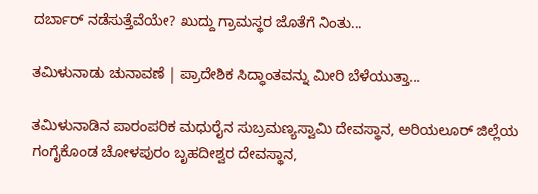ದರ್ಬಾರ್‌ ನಡೆಸುತ್ತೆವೆಯೇ? ಖುದ್ದು ಗ್ರಾಮಸ್ಥರ ಜೊತೆಗೆ ನಿಂತು...

ತಮಿಳುನಾಡು ಚುನಾವಣೆ | ಪ್ರಾದೇಶಿಕ ಸಿದ್ಧಾಂತವನ್ನು ಮೀರಿ ಬೆಳೆಯುತ್ತಾ...

ತಮಿಳುನಾಡಿನ ಪಾರಂಪರಿಕ ಮಧುರೈನ ಸುಬ್ರಮಣ್ಯಸ್ವಾಮಿ ದೇವಸ್ಥಾನ, ಅರಿಯಲೂರ್ ಜಿಲ್ಲೆಯ ಗಂಗೈಕೊಂಡ ಚೋಳಪುರಂ ಬೃಹದೀಶ್ವರ ದೇವಸ್ಥಾನ,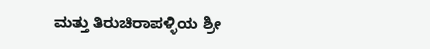ಮತ್ತು ತಿರುಚಿರಾಪಳ್ಳಿಯ ಶ್ರೀ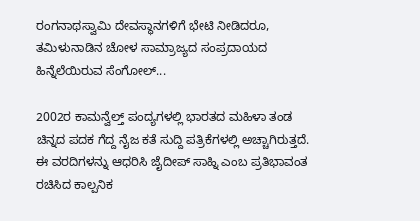ರಂಗನಾಥಸ್ವಾಮಿ ದೇವಸ್ಥಾನಗಳಿಗೆ ಭೇಟಿ ನೀಡಿದರೂ, ತಮಿಳುನಾಡಿನ ಚೋಳ ಸಾಮ್ರಾಜ್ಯದ ಸಂಪ್ರದಾಯದ ಹಿನ್ನೆಲೆಯಿರುವ ಸೆಂಗೋಲ್...

2002ರ ಕಾಮನ್ವೆಲ್ತ್ ಪಂದ್ಯಗಳಲ್ಲಿ ಭಾರತದ ಮಹಿಳಾ ತಂಡ ಚಿನ್ನದ ಪದಕ ಗೆದ್ದ ನೈಜ ಕತೆ ಸುದ್ದಿ ಪತ್ರಿಕೆಗಳಲ್ಲಿ ಅಚ್ಚಾಗಿರುತ್ತದೆ.   ಈ ವರದಿಗಳನ್ನು ಆಧರಿಸಿ ಜೈದೀಪ್ ಸಾಹ್ನಿ ಎಂಬ ಪ್ರತಿಭಾವಂತ ರಚಿಸಿದ ಕಾಲ್ಪನಿಕ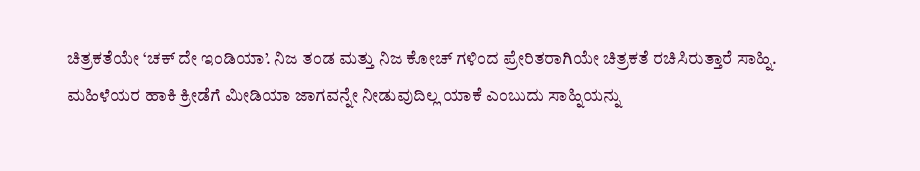ಚಿತ್ರಕತೆಯೇ ‘ಚಕ್ ದೇ ಇಂಡಿಯಾ’. ನಿಜ ತಂಡ ಮತ್ತು ನಿಜ ಕೋಚ್ ಗಳಿಂದ ಪ್ರೇರಿತರಾಗಿಯೇ ಚಿತ್ರಕತೆ ರಚಿಸಿರುತ್ತಾರೆ ಸಾಹ್ನಿ. ಮಹಿಳೆಯರ ಹಾಕಿ ಕ್ರೀಡೆಗೆ ಮೀಡಿಯಾ ಜಾಗವನ್ನೇ ನೀಡುವುದಿಲ್ಲ ಯಾಕೆ ಎಂಬುದು ಸಾಹ್ನಿಯನ್ನು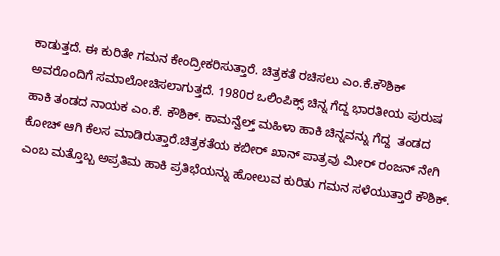ಕಾಡುತ್ತದೆ. ಈ ಕುರಿತೇ ಗಮನ ಕೇಂದ್ರೀಕರಿಸುತ್ತಾರೆ. ಚಿತ್ರಕತೆ ರಚಿಸಲು ಎಂ.ಕೆ.ಕೌಶಿಕ್ ಅವರೊಂದಿಗೆ ಸಮಾಲೋಚಿಸಲಾಗುತ್ತದೆ. 1980ರ ಒಲಿಂಪಿಕ್ಸ್ ಚಿನ್ನ ಗೆದ್ದ ಭಾರತೀಯ ಪುರುಷ ಹಾಕಿ ತಂಡದ ನಾಯಕ ಎಂ.ಕೆ. ಕೌಶಿಕ್. ಕಾಮನ್ವೆಲ್ತ್ ಮಹಿಳಾ ಹಾಕಿ ಚಿನ್ನವನ್ನು ಗೆದ್ದ  ತಂಡದ ಕೋಚ್ ಆಗಿ ಕೆಲಸ ಮಾಡಿರುತ್ತಾರೆ.ಚಿತ್ರಕತೆಯ ಕಬೀರ್ ಖಾನ್ ಪಾತ್ರವು ಮೀರ್ ರಂಜನ್ ನೇಗಿ ಎಂಬ ಮತ್ತೊಬ್ಬ ಅಪ್ರತಿಮ ಹಾಕಿ ಪ್ರತಿಭೆಯನ್ನು ಹೋಲುವ ಕುರಿತು ಗಮನ ಸಳೆಯುತ್ತಾರೆ ಕೌಶಿಕ್.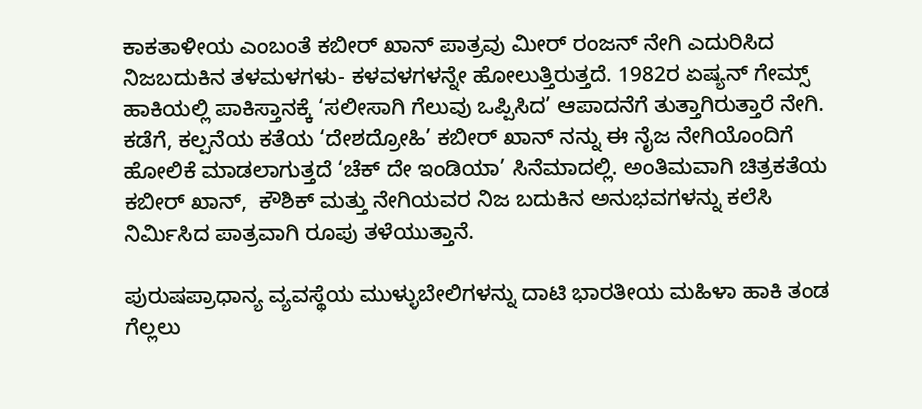ಕಾಕತಾಳೀಯ ಎಂಬಂತೆ ಕಬೀರ್ ಖಾನ್ ಪಾತ್ರವು ಮೀರ್ ರಂಜನ್ ನೇಗಿ ಎದುರಿಸಿದ ನಿಜಬದುಕಿನ ತಳಮಳಗಳು- ಕಳವಳಗಳನ್ನೇ ಹೋಲುತ್ತಿರುತ್ತದೆ. 1982ರ ಏಷ್ಯನ್ ಗೇಮ್ಸ್ ಹಾಕಿಯಲ್ಲಿ ಪಾಕಿಸ್ತಾನಕ್ಕೆ ‘ಸಲೀಸಾಗಿ ಗೆಲುವು ಒಪ್ಪಿಸಿದ’ ಆಪಾದನೆಗೆ ತುತ್ತಾಗಿರುತ್ತಾರೆ ನೇಗಿ. ಕಡೆಗೆ, ಕಲ್ಪನೆಯ ಕತೆಯ ‘ದೇಶದ್ರೋಹಿ’ ಕಬೀರ್ ಖಾನ್ ನನ್ನು ಈ ನೈಜ ನೇಗಿಯೊಂದಿಗೆ ಹೋಲಿಕೆ ಮಾಡಲಾಗುತ್ತದೆ ‘ಚೆಕ್ ದೇ ಇಂಡಿಯಾ’ ಸಿನೆಮಾದಲ್ಲಿ. ಅಂತಿಮವಾಗಿ ಚಿತ್ರಕತೆಯ ಕಬೀರ್ ಖಾನ್,  ಕೌಶಿಕ್ ಮತ್ತು ನೇಗಿಯವರ ನಿಜ ಬದುಕಿನ ಅನುಭವಗಳನ್ನು ಕಲೆಸಿ ನಿರ್ಮಿಸಿದ ಪಾತ್ರವಾಗಿ ರೂಪು ತಳೆಯುತ್ತಾನೆ.

ಪುರುಷಪ್ರಾಧಾನ್ಯ ವ್ಯವಸ್ಥೆಯ ಮುಳ್ಳುಬೇಲಿಗಳನ್ನು ದಾಟಿ ಭಾರತೀಯ ಮಹಿಳಾ ಹಾಕಿ ತಂಡ ಗೆಲ್ಲಲು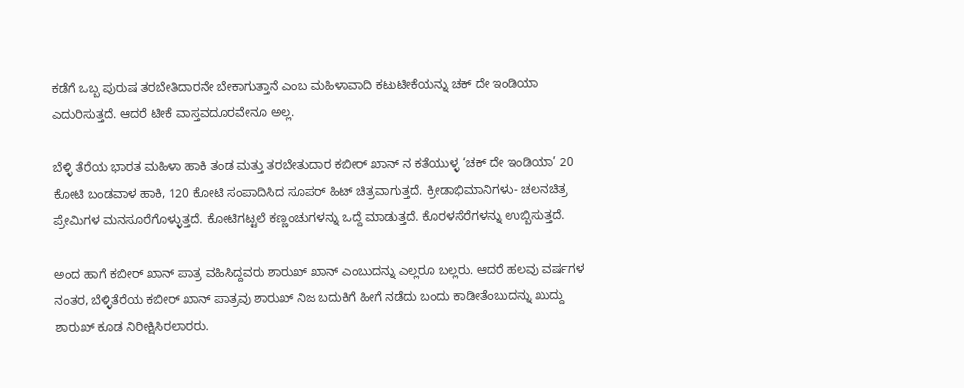ಕಡೆಗೆ ಒಬ್ಬ ಪುರುಷ ತರಬೇತಿದಾರನೇ ಬೇಕಾಗುತ್ತಾನೆ ಎಂಬ ಮಹಿಳಾವಾದಿ ಕಟುಟೀಕೆಯನ್ನು ಚಕ್ ದೇ ಇಂಡಿಯಾ ಎದುರಿಸುತ್ತದೆ. ಆದರೆ ಟೀಕೆ ವಾಸ್ತವದೂರವೇನೂ ಅಲ್ಲ.

ಬೆಳ್ಳಿ ತೆರೆಯ ಭಾರತ ಮಹಿಳಾ ಹಾಕಿ ತಂಡ ಮತ್ತು ತರಬೇತುದಾರ ಕಬೀರ್ ಖಾನ್ ನ ಕತೆಯುಳ್ಳ ‘ಚಕ್ ದೇ ಇಂಡಿಯಾ’ 20 ಕೋಟಿ ಬಂಡವಾಳ ಹಾಕಿ, 120 ಕೋಟಿ ಸಂಪಾದಿಸಿದ ಸೂಪರ್ ಹಿಟ್ ಚಿತ್ರವಾಗುತ್ತದೆ. ಕ್ರೀಡಾಭಿಮಾನಿಗಳು- ಚಲನಚಿತ್ರ ಪ್ರೇಮಿಗಳ ಮನಸೂರೆಗೊಳ್ಳುತ್ತದೆ. ಕೋಟಿಗಟ್ಟಲೆ ಕಣ್ಣಂಚುಗಳನ್ನು ಒದ್ದೆ ಮಾಡುತ್ತದೆ. ಕೊರಳಸೆರೆಗಳನ್ನು ಉಬ್ಬಿಸುತ್ತದೆ.

ಅಂದ ಹಾಗೆ ಕಬೀರ್ ಖಾನ್ ಪಾತ್ರ ವಹಿಸಿದ್ದವರು ಶಾರುಖ್ ಖಾನ್ ಎಂಬುದನ್ನು ಎಲ್ಲರೂ ಬಲ್ಲರು. ಆದರೆ ಹಲವು ವರ್ಷಗಳ ನಂತರ, ಬೆಳ್ಳಿತೆರೆಯ ಕಬೀರ್ ಖಾನ್ ಪಾತ್ರವು ಶಾರುಖ್ ನಿಜ ಬದುಕಿಗೆ ಹೀಗೆ ನಡೆದು ಬಂದು ಕಾಡೀತೆಂಬುದನ್ನು ಖುದ್ದು ಶಾರುಖ್ ಕೂಡ ನಿರೀಕ್ಷಿಸಿರಲಾರರು.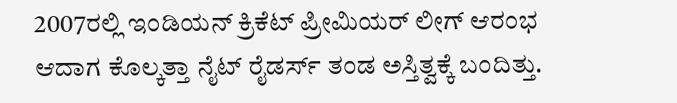2007ರಲ್ಲಿ ಇಂಡಿಯನ್ ಕ್ರಿಕೆಟ್ ಪ್ರೀಮಿಯರ್ ಲೀಗ್ ಆರಂಭ ಆದಾಗ ಕೊಲ್ಕತ್ತಾ ನೈಟ್ ರೈಡರ್ಸ್ ತಂಡ ಅಸ್ತಿತ್ವಕ್ಕೆ ಬಂದಿತ್ತು.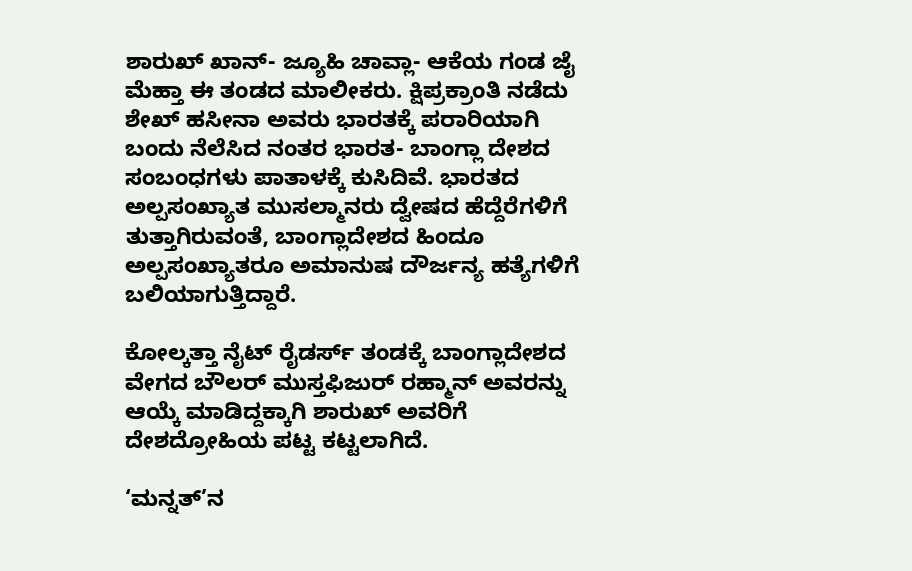ಶಾರುಖ್ ಖಾನ್- ಜ್ಯೂಹಿ ಚಾವ್ಲಾ- ಆಕೆಯ ಗಂಡ ಜೈ ಮೆಹ್ತಾ ಈ ತಂಡದ ಮಾಲೀಕರು. ಕ್ಷಿಪ್ರಕ್ರಾಂತಿ ನಡೆದು ಶೇಖ್ ಹಸೀನಾ ಅವರು ಭಾರತಕ್ಕೆ ಪರಾರಿಯಾಗಿ ಬಂದು ನೆಲೆಸಿದ ನಂತರ ಭಾರತ- ಬಾಂಗ್ಲಾ ದೇಶದ ಸಂಬಂಧಗಳು ಪಾತಾಳಕ್ಕೆ ಕುಸಿದಿವೆ. ಭಾರತದ ಅಲ್ಪಸಂಖ್ಯಾತ ಮುಸಲ್ಮಾನರು ದ್ವೇಷದ ಹೆದ್ದೆರೆಗಳಿಗೆ ತುತ್ತಾಗಿರುವಂತೆ, ಬಾಂಗ್ಲಾದೇಶದ ಹಿಂದೂ ಅಲ್ಪಸಂಖ್ಯಾತರೂ ಅಮಾನುಷ ದೌರ್ಜನ್ಯ ಹತ್ಯೆಗಳಿಗೆ ಬಲಿಯಾಗುತ್ತಿದ್ದಾರೆ.

ಕೋಲ್ಕತ್ತಾ ನೈಟ್ ರೈಡರ್ಸ್ ತಂಡಕ್ಕೆ ಬಾಂಗ್ಲಾದೇಶದ ವೇಗದ ಬೌಲರ್ ಮುಸ್ತಫಿಜುರ್ ರಹ್ಮಾನ್ ಅವರನ್ನು ಆಯ್ಕೆ ಮಾಡಿದ್ದಕ್ಕಾಗಿ ಶಾರುಖ್ ಅವರಿಗೆ ದೇಶದ್ರೋಹಿಯ ಪಟ್ಟ ಕಟ್ಟಲಾಗಿದೆ.

‘ಮನ್ನತ್’ನ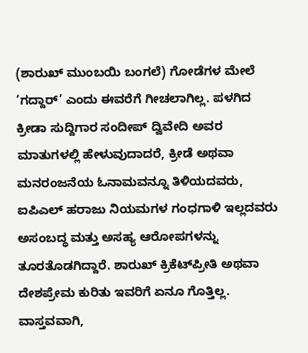(ಶಾರುಖ್ ಮುಂಬಯಿ ಬಂಗಲೆ) ಗೋಡೆಗಳ ಮೇಲೆ ‘ಗದ್ದಾರ್’ ಎಂದು ಈವರೆಗೆ ಗೀಚಲಾಗಿಲ್ಲ. ಪಳಗಿದ ಕ್ರೀಡಾ ಸುದ್ದಿಗಾರ ಸಂದೀಪ್ ದ್ವಿವೇದಿ ಅವರ ಮಾತುಗಳಲ್ಲಿ ಹೇಳುವುದಾದರೆ, ಕ್ರೀಡೆ ಅಥವಾ ಮನರಂಜನೆಯ ಓನಾಮವನ್ನೂ ತಿಳಿಯದವರು, ಐಪಿಎಲ್ ಹರಾಜು ನಿಯಮಗಳ ಗಂಧಗಾಳಿ ಇಲ್ಲದವರು ಅಸಂಬದ್ಧ ಮತ್ತು ಅಸಹ್ಯ ಆರೋಪಗಳನ್ನು ತೂರತೊಡಗಿದ್ದಾರೆ. ಶಾರುಖ್ ಕ್ರಿಕೆಟ್‌ಪ್ರೀತಿ ಅಥವಾ ದೇಶಪ್ರೇಮ ಕುರಿತು ಇವರಿಗೆ ಏನೂ ಗೊತ್ತಿಲ್ಲ. ವಾಸ್ತವವಾಗಿ,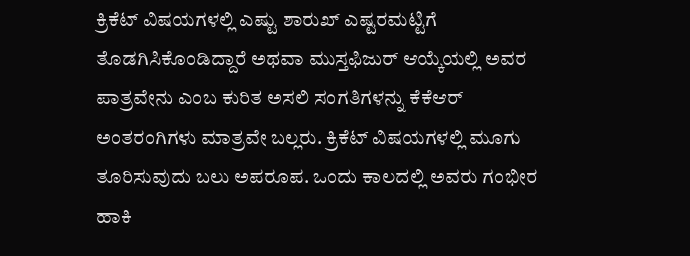ಕ್ರಿಕೆಟ್ ವಿಷಯಗಳಲ್ಲಿ ಎಷ್ಟು ಶಾರುಖ್ ಎಷ್ಟರಮಟ್ಟಿಗೆ ತೊಡಗಿಸಿಕೊಂಡಿದ್ದಾರೆ ಅಥವಾ ಮುಸ್ತಫಿಜುರ್ ಆಯ್ಕೆಯಲ್ಲಿ ಅವರ ಪಾತ್ರವೇನು ಎಂಬ ಕುರಿತ ಅಸಲಿ ಸಂಗತಿಗಳನ್ನು ಕೆಕೆಆರ್ ಅಂತರಂಗಿಗಳು ಮಾತ್ರವೇ ಬಲ್ಲರು. ಕ್ರಿಕೆಟ್ ವಿಷಯಗಳಲ್ಲಿ ಮೂಗು ತೂರಿಸುವುದು ಬಲು ಅಪರೂಪ. ಒಂದು ಕಾಲದಲ್ಲಿ ಅವರು ಗಂಭೀರ ಹಾಕಿ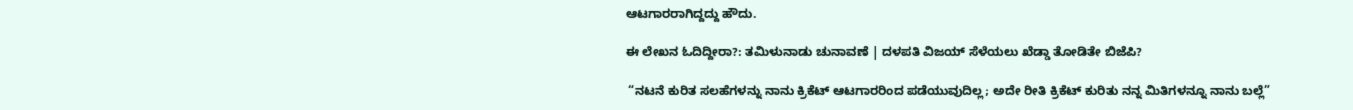ಆಟಗಾರರಾಗಿದ್ದದ್ದು ಹೌದು.

ಈ ಲೇಖನ ಓದಿದ್ದೀರಾ?: ತಮಿಳುನಾಡು ಚುನಾವಣೆ | ದಳಪತಿ ವಿಜಯ್ ಸೆಳೆಯಲು ಖೆಡ್ಡಾ ತೋಡಿತೇ ಬಿಜೆಪಿ?

 “ನಟನೆ ಕುರಿತ ಸಲಹೆಗಳನ್ನು ನಾನು ಕ್ರಿಕೆಟ್ ಆಟಗಾರರಿಂದ ಪಡೆಯುವುದಿಲ್ಲ; ಅದೇ ರೀತಿ ಕ್ರಿಕೆಟ್ ಕುರಿತು ನನ್ನ ಮಿತಿಗಳನ್ನೂ ನಾನು ಬಲ್ಲೆ”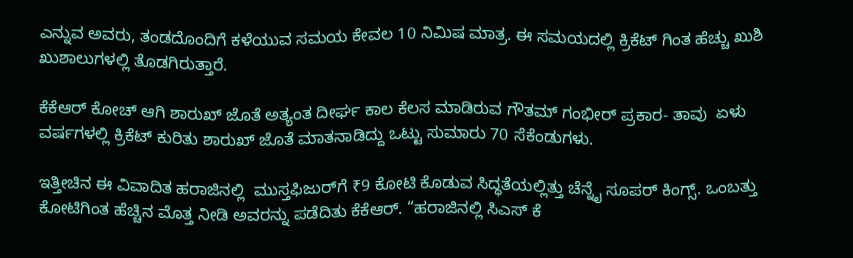ಎನ್ನುವ ಅವರು, ತಂಡದೊಂದಿಗೆ ಕಳೆಯುವ ಸಮಯ ಕೇವಲ 10 ನಿಮಿಷ ಮಾತ್ರ. ಈ ಸಮಯದಲ್ಲಿ ಕ್ರಿಕೆಟ್ ಗಿಂತ ಹೆಚ್ಚು ಖುಶಿ ಖುಶಾಲುಗಳಲ್ಲಿ ತೊಡಗಿರುತ್ತಾರೆ.

ಕೆಕೆಆರ್ ಕೋಚ್ ಆಗಿ ಶಾರುಖ್ ಜೊತೆ ಅತ್ಯಂತ ದೀರ್ಘ ಕಾಲ ಕೆಲಸ ಮಾಡಿರುವ ಗೌತಮ್ ಗಂಭೀರ್ ಪ್ರಕಾರ- ತಾವು  ಏಳು ವರ್ಷಗಳಲ್ಲಿ ಕ್ರಿಕೆಟ್ ಕುರಿತು ಶಾರುಖ್ ಜೊತೆ ಮಾತನಾಡಿದ್ದು ಒಟ್ಟು ಸುಮಾರು 70 ಸೆಕೆಂಡುಗಳು.

ಇತ್ತೀಚಿನ ಈ ವಿವಾದಿತ ಹರಾಜಿನಲ್ಲಿ  ಮುಸ್ತಫಿಜುರ್‌ಗೆ ₹9 ಕೋಟಿ ಕೊಡುವ ಸಿದ್ಧತೆಯಲ್ಲಿತ್ತು ಚೆನ್ನೈ ಸೂಪರ್ ಕಿಂಗ್ಸ್. ಒಂಬತ್ತು ಕೋಟಿಗಿಂತ ಹೆಚ್ಚಿನ ಮೊತ್ತ ನೀಡಿ ಅವರನ್ನು ಪಡೆದಿತು ಕೆಕೆಆರ್. “ಹರಾಜಿನಲ್ಲಿ ಸಿಎಸ್ ಕೆ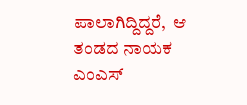ಪಾಲಾಗಿದ್ದಿದ್ದರೆ,  ಆ ತಂಡದ ನಾಯಕ ಎಂಎಸ್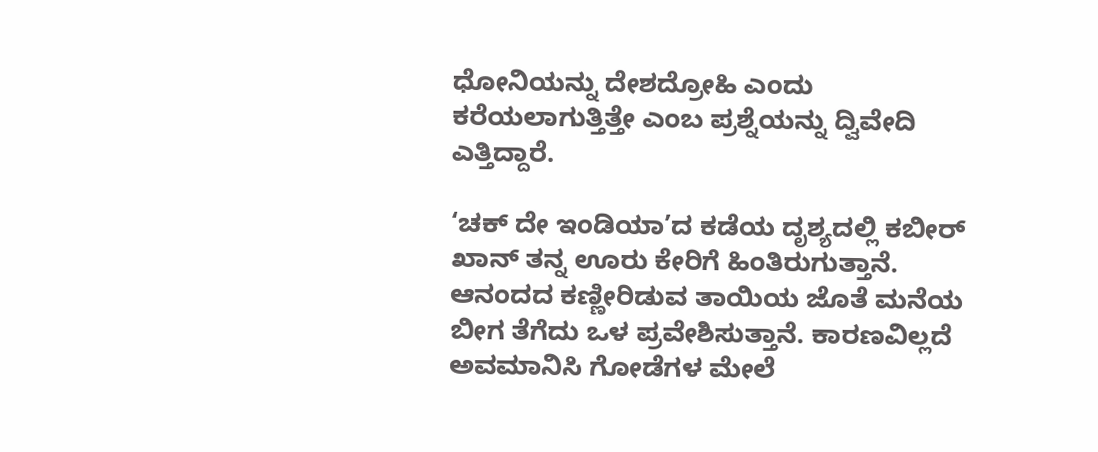ಧೋನಿಯನ್ನು ದೇಶದ್ರೋಹಿ ಎಂದು ಕರೆಯಲಾಗುತ್ತಿತ್ತೇ ಎಂಬ ಪ್ರಶ್ನೆಯನ್ನು ದ್ವಿವೇದಿ ಎತ್ತಿದ್ದಾರೆ.

‘ಚಕ್ ದೇ ಇಂಡಿಯಾ’ದ ಕಡೆಯ ದೃಶ್ಯದಲ್ಲಿ ಕಬೀರ್ ಖಾನ್ ತನ್ನ ಊರು ಕೇರಿಗೆ ಹಿಂತಿರುಗುತ್ತಾನೆ. ಆನಂದದ ಕಣ್ಣೀರಿಡುವ ತಾಯಿಯ ಜೊತೆ ಮನೆಯ ಬೀಗ ತೆಗೆದು ಒಳ ಪ್ರವೇಶಿಸುತ್ತಾನೆ. ಕಾರಣವಿಲ್ಲದೆ ಅವಮಾನಿಸಿ ಗೋಡೆಗಳ ಮೇಲೆ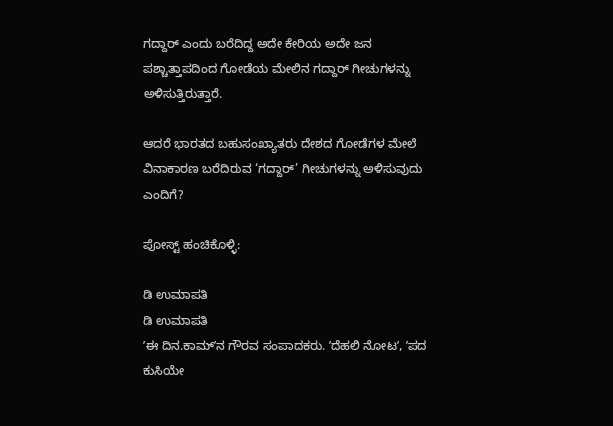ಗದ್ದಾರ್ ಎಂದು ಬರೆದಿದ್ದ ಅದೇ ಕೇರಿಯ ಅದೇ ಜನ ಪಶ್ಚಾತ್ತಾಪದಿಂದ ಗೋಡೆಯ ಮೇಲಿನ ಗದ್ದಾರ್ ಗೀಚುಗಳನ್ನು ಅಳಿಸುತ್ತಿರುತ್ತಾರೆ.

ಆದರೆ ಭಾರತದ ಬಹುಸಂಖ್ಯಾತರು ದೇಶದ ಗೋಡೆಗಳ ಮೇಲೆ ವಿನಾಕಾರಣ ಬರೆದಿರುವ ‘ಗದ್ದಾರ್’ ಗೀಚುಗಳನ್ನು ಅಳಿಸುವುದು ಎಂದಿಗೆ?

ಪೋಸ್ಟ್ ಹಂಚಿಕೊಳ್ಳಿ:

ಡಿ ಉಮಾಪತಿ
ಡಿ ಉಮಾಪತಿ
ʼಈ ದಿನ.ಕಾಮ್‌ʼನ ಗೌರವ ಸಂಪಾದಕರು. ʼದೆಹಲಿ ನೋಟʼ, ʼಪದ ಕುಸಿಯೇ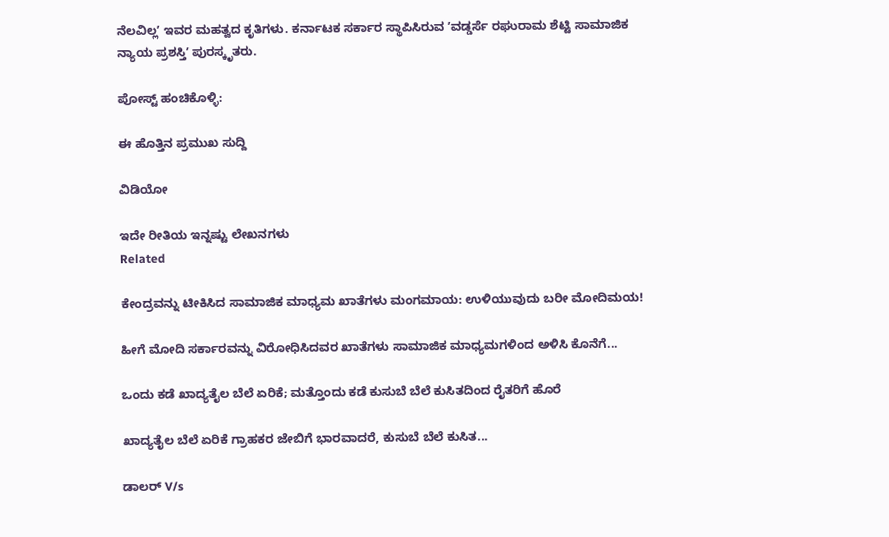ನೆಲವಿಲ್ಲʼ ಇವರ ಮಹತ್ವದ ಕೃತಿಗಳು. ಕರ್ನಾಟಕ ಸರ್ಕಾರ ಸ್ಥಾಪಿಸಿರುವ ʼವಡ್ಡರ್ಸೆ ರಘುರಾಮ ಶೆಟ್ಟಿ ಸಾಮಾಜಿಕ ನ್ಯಾಯ ಪ್ರಶಸ್ತಿʼ ಪುರಸ್ಕೃತರು.

ಪೋಸ್ಟ್ ಹಂಚಿಕೊಳ್ಳಿ:

ಈ ಹೊತ್ತಿನ ಪ್ರಮುಖ ಸುದ್ದಿ

ವಿಡಿಯೋ

ಇದೇ ರೀತಿಯ ಇನ್ನಷ್ಟು ಲೇಖನಗಳು
Related

ಕೇಂದ್ರವನ್ನು ಟೀಕಿಸಿದ ಸಾಮಾಜಿಕ ಮಾಧ್ಯಮ ಖಾತೆಗಳು ಮಂಗಮಾಯ: ಉಳಿಯುವುದು ಬರೀ ಮೋದಿಮಯ!

ಹೀಗೆ ಮೋದಿ ಸರ್ಕಾರವನ್ನು ವಿರೋಧಿಸಿದವರ ಖಾತೆಗಳು ಸಾಮಾಜಿಕ ಮಾಧ್ಯಮಗಳಿಂದ ಅಳಿಸಿ ಕೊನೆಗೆ...

ಒಂದು ಕಡೆ ಖಾದ್ಯತೈಲ ಬೆಲೆ ಏರಿಕೆ; ಮತ್ತೊಂದು ಕಡೆ ಕುಸುಬೆ ಬೆಲೆ ಕುಸಿತದಿಂದ ರೈತರಿಗೆ ಹೊರೆ

ಖಾದ್ಯತೈಲ ಬೆಲೆ ಏರಿಕೆ ಗ್ರಾಹಕರ ಜೇಬಿಗೆ ಭಾರವಾದರೆ, ಕುಸುಬೆ ಬೆಲೆ ಕುಸಿತ...

ಡಾಲರ್ V/s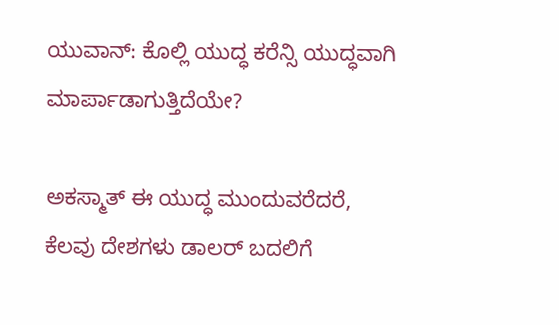ಯುವಾನ್: ಕೊಲ್ಲಿ ಯುದ್ಧ ಕರೆನ್ಸಿ ಯುದ್ಧವಾಗಿ ಮಾರ್ಪಾಡಾಗುತ್ತಿದೆಯೇ?

ಅಕಸ್ಮಾತ್ ಈ ಯುದ್ಧ ಮುಂದುವರೆದರೆ, ಕೆಲವು ದೇಶಗಳು ಡಾಲರ್ ಬದಲಿಗೆ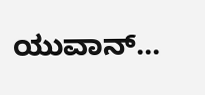ಯುವಾನ್...